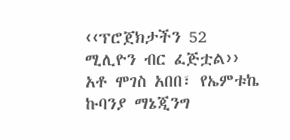‹‹ፕሮጀክታችን 52 ሚሊዮን ብር ፈጅቷል›› አቶ ሞገስ አበበ፣ የኤምቱኬ ኩባንያ ማኔጂንግ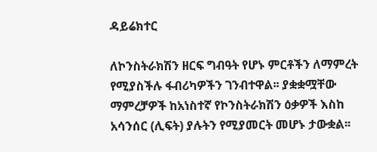ዳይሬክተር

ለኮንስትራክሽን ዘርፍ ግብዓት የሆኑ ምርቶችን ለማምረት የሚያስችሉ ፋብሪካዎችን ገንብተዋል፡፡ ያቋቋሟቸው ማምረቻዎች ከአነስተኛ የኮንስትራክሽን ዕቃዎች እስከ አሳንሰር (ሊፍት) ያሉትን የሚያመርት መሆኑ ታውቋል፡፡